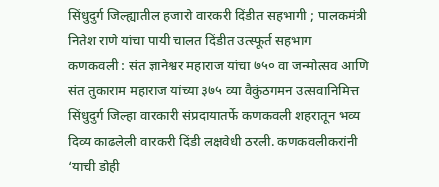सिंधुदुर्ग जिल्ह्यातील हजारो वारकरी दिंडीत सहभागी ; पालकमंत्री नितेश राणे यांचा पायी चालत दिंडीत उत्स्फूर्त सहभाग
कणकवली : संत ज्ञानेश्वर महाराज यांचा ७५० वा जन्मोत्सव आणि संत तुकाराम महाराज यांच्या ३७५ व्या वैकुंठगमन उत्सवानिमित्त सिंधुदुर्ग जिल्हा वारकारी संप्रदायातर्फे कणकवली शहरातून भव्य दिव्य काढलेली वारकरी दिंडी लक्षवेधी ठरली. कणकवलीकरांनी ‘याची डोही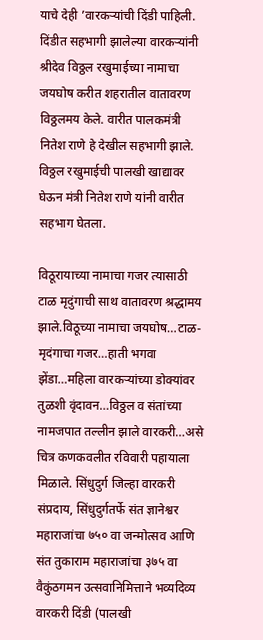याचे देही ’वारकऱ्यांची दिंडी पाहिली. दिंडीत सहभागी झालेल्या वारकऱ्यांनी श्रीदेव विठ्ठल रखुमाईच्या नामाचा जयघोष करीत शहरातील वातावरण विठ्ठलमय केले. वारीत पालकमंत्री नितेश राणे हे देखील सहभागी झाले. विठ्ठल रखुमाईची पालखी खाद्यावर घेऊन मंत्री नितेश राणे यांनी वारीत सहभाग घेतला.

विठूरायाच्या नामाचा गजर त्यासाठी टाळ मृदुंगाची साथ वातावरण श्रद्धामय झाले.विठूच्या नामाचा जयघोष…टाळ-मृदंगाचा गजर…हाती भगवा झेंडा…महिला वारकऱ्यांच्या डोक्यांवर तुळशी वृंदावन…विठ्ठल व संतांच्या नामजपात तल्लीन झाले वारकरी…असे चित्र कणकवलीत रविवारी पहायाला मिळाले. सिंधुदुर्ग जिल्हा वारकरी संप्रदाय, सिंधुदुर्गतर्फे संत ज्ञानेश्वर महाराजांचा ७५० वा जन्मोत्सव आणि संत तुकाराम महाराजांचा ३७५ वा वैकुंठगमन उत्सवानिमित्ताने भव्यदिव्य वारकरी दिंडी (पालखी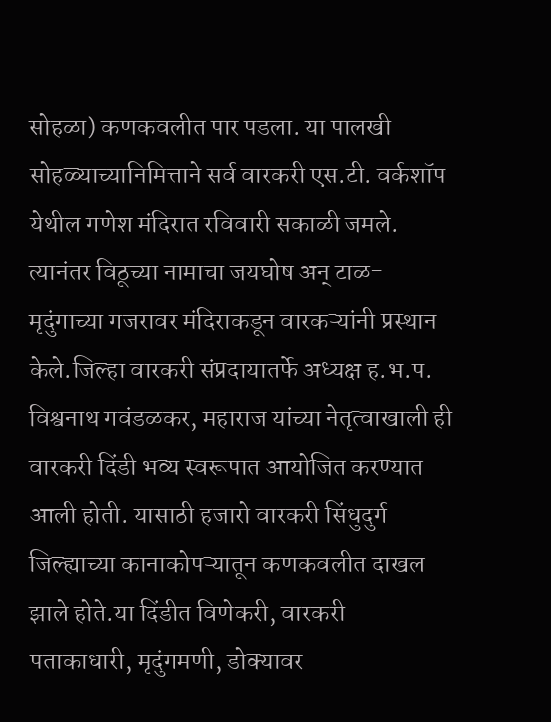सोहळा) कणकवलीत पार पडला. या पालखी सोहळ्याच्यानिमित्ताने सर्व वारकरी एस.टी. वर्कशॉप येथील गणेश मंदिरात रविवारी सकाळी जमले. त्यानंतर विठूच्या नामाचा जयघोष अन् टाळ-मृदुंगाच्या गजरावर मंदिराकडून वारकऱ्यांनी प्रस्थान केले.जिल्हा वारकरी संप्रदायातर्फे अध्यक्ष ह.भ.प. विश्वनाथ गवंडळकर, महाराज यांच्या नेतृत्वाखाली ही वारकरी दिंडी भव्य स्वरूपात आयोजित करण्यात आली होती. यासाठी हजारो वारकरी सिंधुदुर्ग जिल्ह्याच्या कानाकोपऱ्यातून कणकवलीत दाखल झाले होते.या दिंडीत विणेकरी, वारकरी पताकाधारी, मृदुंगमणी, डोक्यावर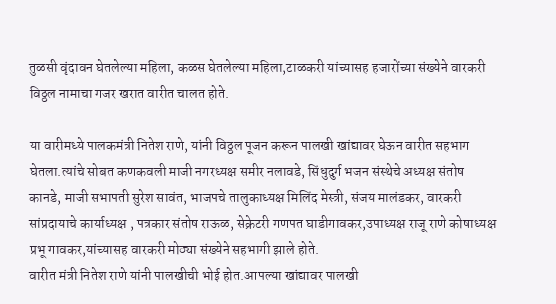तुळसी वृंदावन घेतलेल्या महिला, कळस घेतलेल्या महिला,टाळकरी यांच्यासह हजारोंच्या संख्येने वारकरी विठ्ठल नामाचा गजर खरात वारीत चालत होते.

या वारीमध्ये पालकमंत्री नितेश राणे, यांनी विठ्ठल पूजन करून पालखी खांद्यावर घेऊन वारीत सहभाग घेतला.त्यांचे सोबत कणकवली माजी नगरध्यक्ष समीर नलावडे, सिंधुदुर्ग भजन संस्थेचे अध्यक्ष संतोष कानडे, माजी सभापती सुरेश सावंत, भाजपचे तालुकाध्यक्ष मिलिंद मेस्त्री, संजय मालंडकर, वारकरी सांप्रदायाचे कार्याध्यक्ष , पत्रकार संतोष राऊळ, सेक्रेटरी गणपत घाडीगावकर,उपाध्यक्ष राजू राणे कोषाध्यक्ष प्रभू गावकर,यांच्यासह वारकरी मोठ्या संख्येने सहभागी झाले होते.
वारीत मंत्री नितेश राणे यांनी पालखीची भोई होत.आपल्या खांद्यावर पालखी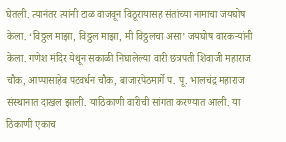घेतली. त्यानंतर त्यांनी टाळ वाजवून विठूरायासह संतांच्या नामाचा जयघोष केला. ‘विठ्ठल माझा, विठ्ठल माझा, मी विठ्ठलचा असा’ जयघोष वारकऱ्यांनी केला. गणेश मंदिर येथून सकाळी निघालेल्या वारी छत्रपती शिवाजी महाराज चौक, आप्पासाहेब पटवर्धन चौक, बाजारपेठमार्गे प. पू. भालचंद्र महाराज संस्थानात दाखल झाली. याठिकाणी वारीची सांगता करण्यात आली. या ठिकाणी एकाच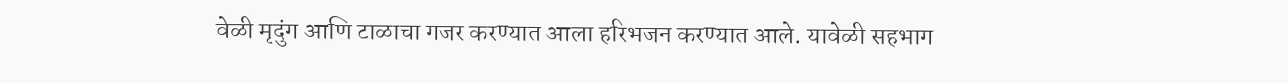वेळी मृदुंग आणि टाळाचा गजर करण्यात आला हरिभजन करण्यात आले. यावेळी सहभाग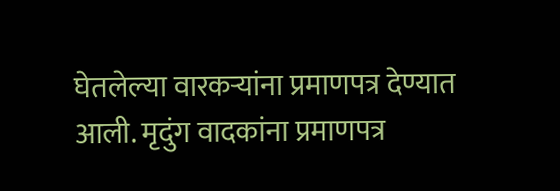घेतलेल्या वारकऱ्यांना प्रमाणपत्र देण्यात आली. मृदुंग वादकांना प्रमाणपत्र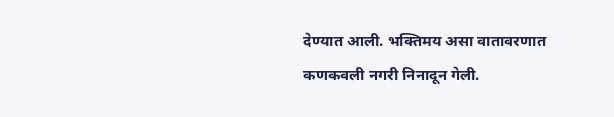देण्यात आली. भक्तिमय असा वातावरणात कणकवली नगरी निनादून गेली.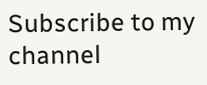Subscribe to my channel